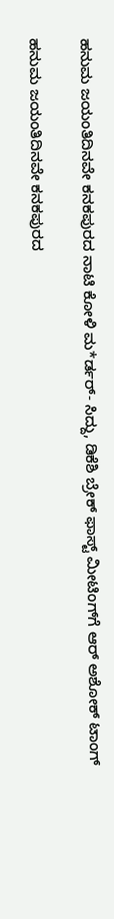ಹನುಮ ಜಯಂತಿದಿನವೇ ಕನಕಪುರದ ನಾಟಿ ಕೋಳಿ ಮ*ರ್ಡರ್- ಸಿದ್ದು, ಡಿಕೆಶಿ ಬ್ರೇಕ್ ಫಾಸ್ಟ್ ಮೀಟಿಂಗ್‌ಗೆ ಆರ್ ಅಶೋಕ್ ಟಾಂಗ್

ಹನುಮ ಜಯಂತಿದಿನವೇ ಕನಕಪುರದ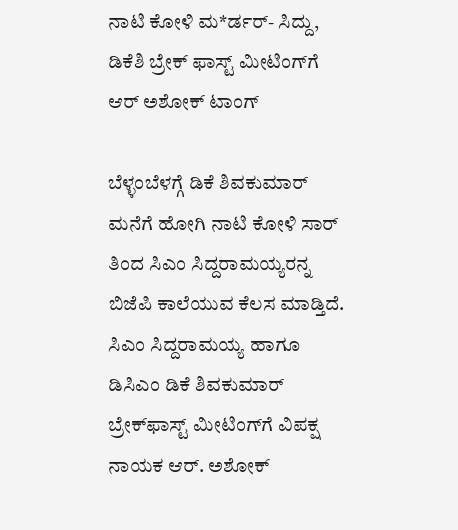ನಾಟಿ ಕೋಳಿ ಮ*ರ್ಡರ್- ಸಿದ್ದು, ಡಿಕೆಶಿ ಬ್ರೇಕ್ ಫಾಸ್ಟ್ ಮೀಟಿಂಗ್‌ಗೆ ಆರ್ ಅಶೋಕ್ ಟಾಂಗ್

ಬೆಳ್ಳಂಬೆಳಗ್ಗೆ ಡಿಕೆ ಶಿವಕುಮಾರ್ ಮನೆಗೆ ಹೋಗಿ ನಾಟಿ ಕೋಳಿ ಸಾರ್ ತಿಂದ ಸಿಎಂ ಸಿದ್ದರಾಮಯ್ಯರನ್ನ ಬಿಜೆಪಿ ಕಾಲೆಯುವ ಕೆಲಸ ಮಾಡ್ತಿದೆ. ಸಿಎಂ ಸಿದ್ದರಾಮಯ್ಯ ಹಾಗೂ ಡಿಸಿಎಂ ಡಿಕೆ ಶಿವಕುಮಾರ್ ಬ್ರೇಕ್‌ಫಾಸ್ಟ್ ಮೀಟಿಂಗ್‌ಗೆ ವಿಪಕ್ಷ ನಾಯಕ ಆರ್. ಅಶೋಕ್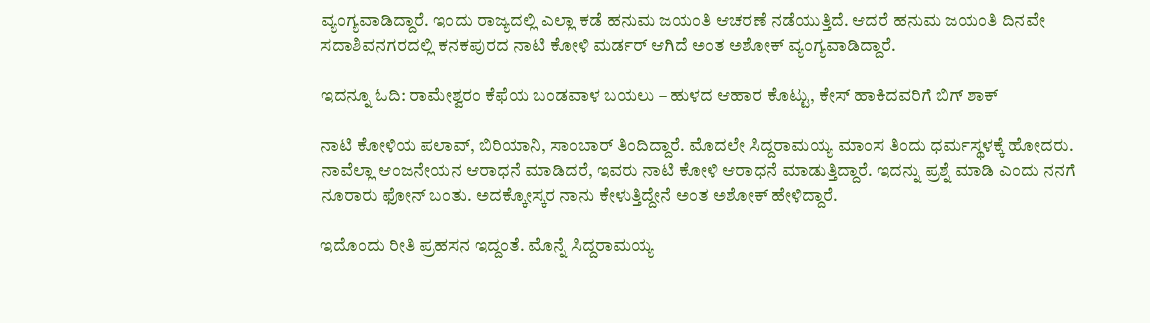ವ್ಯಂಗ್ಯವಾಡಿದ್ದಾರೆ. ಇಂದು ರಾಜ್ಯದಲ್ಲಿ ಎಲ್ಲಾ ಕಡೆ ಹನುಮ ಜಯಂತಿ ಆಚರಣೆ ನಡೆಯುತ್ತಿದೆ. ಆದರೆ ಹನುಮ ಜಯಂತಿ ದಿನವೇ ಸದಾಶಿವನಗರದಲ್ಲಿ ಕನಕಪುರದ ನಾಟಿ ಕೋಳಿ ಮರ್ಡರ್ ಆಗಿದೆ ಅಂತ ಅಶೋಕ್ ವ್ಯಂಗ್ಯವಾಡಿದ್ದಾರೆ.

ಇದನ್ನೂ ಓದಿ: ರಾಮೇಶ್ವರಂ ಕೆಫೆಯ ಬಂಡವಾಳ ಬಯಲು – ಹುಳದ ಆಹಾರ ಕೊಟ್ಟು, ಕೇಸ್ ಹಾಕಿದವರಿಗೆ ಬಿಗ್ ಶಾಕ್

ನಾಟಿ ಕೋಳಿಯ ಪಲಾವ್, ಬಿರಿಯಾನಿ, ಸಾಂಬಾರ್ ತಿಂದಿದ್ದಾರೆ. ಮೊದಲೇ ಸಿದ್ದರಾಮಯ್ಯ ಮಾಂಸ ತಿಂದು ಧರ್ಮಸ್ಥಳಕ್ಕೆ ಹೋದರು. ನಾವೆಲ್ಲಾ ಆಂಜನೇಯನ ಆರಾಧನೆ ಮಾಡಿದರೆ, ಇವರು ನಾಟಿ ಕೋಳಿ ಆರಾಧನೆ ಮಾಡುತ್ತಿದ್ದಾರೆ. ಇದನ್ನು ಪ್ರಶ್ನೆ ಮಾಡಿ ಎಂದು ನನಗೆ ನೂರಾರು ಫೋನ್ ಬಂತು. ಅದಕ್ಕೋಸ್ಕರ ನಾನು ಕೇಳುತ್ತಿದ್ದೇನೆ ಅಂತ ಅಶೋಕ್ ಹೇಳಿದ್ದಾರೆ.

ಇದೊಂದು ರೀತಿ ಪ್ರಹಸನ ಇದ್ದಂತೆ. ಮೊನ್ನೆ ಸಿದ್ದರಾಮಯ್ಯ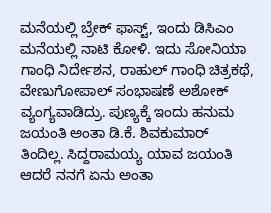ಮನೆಯಲ್ಲಿ ಬ್ರೇಕ್ ಫಾಸ್ಟ್, ಇಂದು ಡಿಸಿಎಂ ಮನೆಯಲ್ಲಿ ನಾಟಿ ಕೋಳಿ. ಇದು ಸೋನಿಯಾ ಗಾಂಧಿ ನಿರ್ದೇಶನ, ರಾಹುಲ್ ಗಾಂಧಿ ಚಿತ್ರಕಥೆ, ವೇಣುಗೋಪಾಲ್ ಸಂಭಾಷಣೆ ಅಶೋಕ್ ವ್ಯಂಗ್ಯವಾಡಿದ್ರು. ಪುಣ್ಯಕ್ಕೆ ಇಂದು ಹನುಮ ಜಯಂತಿ ಅಂತಾ ಡಿ.ಕೆ. ಶಿವಕುಮಾರ್ ತಿಂದಿಲ್ಲ. ಸಿದ್ದರಾಮಯ್ಯ ಯಾವ ಜಯಂತಿ ಆದರೆ ನನಗೆ ಏನು ಅಂತಾ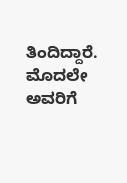ತಿಂದಿದ್ದಾರೆ. ಮೊದಲೇ ಅವರಿಗೆ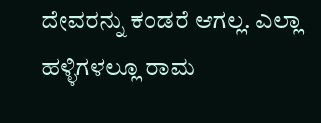ದೇವರನ್ನು ಕಂಡರೆ ಆಗಲ್ಲ. ಎಲ್ಲಾ ಹಳ್ಳಿಗಳಲ್ಲೂ ರಾಮ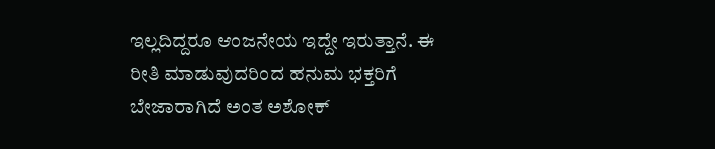ಇಲ್ಲದಿದ್ದರೂ ಆಂಜನೇಯ ಇದ್ದೇ ಇರುತ್ತಾನೆ. ಈ ರೀತಿ ಮಾಡುವುದರಿಂದ ಹನುಮ ಭಕ್ತರಿಗೆ ಬೇಜಾರಾಗಿದೆ ಅಂತ ಅಶೋಕ್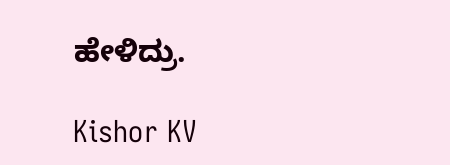ಹೇಳಿದ್ರು.

Kishor KV